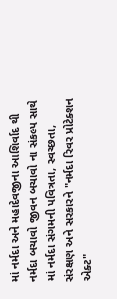માં નર્મદા અને મહાદેવજીના આશિર્વાદ થી નર્મદા બચાવો જીવન બચાવો ના સંકલ્પ સાથે માં નર્મદા સંગમની પવિત્રતા, સ્વચ્છતા, સંરક્ષણ અને સરકારને "નર્મદા રિવર પ્રોટેક્શન એક્ટ"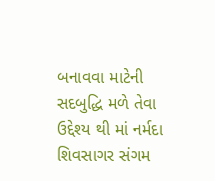બનાવવા માટેની સદબુદ્ધિ મળે તેવા ઉદ્દેશ્ય થી માં નર્મદા શિવસાગર સંગમ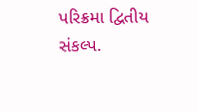પરિક્રમા દ્વિતીય સંકલ્પ.